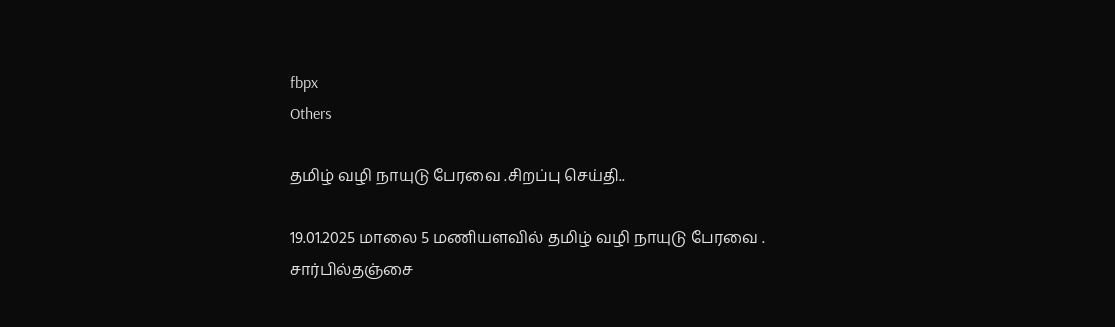fbpx
Others

தமிழ் வழி நாயுடு பேரவை .சிறப்பு செய்தி..

19.01.2025 மாலை 5 மணியளவில் தமிழ் வழி நாயுடு பேரவை . சார்பில்தஞ்சை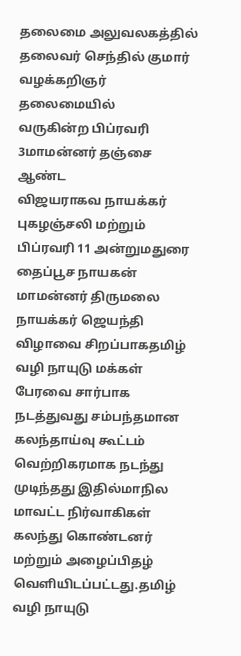தலைமை அலுவலகத்தில் தலைவர் செந்தில் குமார் வழக்கறிஞர் தலைமையில்
வருகின்ற பிப்ரவரி 3மாமன்னர் தஞ்சை ஆண்ட
விஜயராகவ நாயக்கர் புகழஞ்சலி மற்றும் பிப்ரவரி 11 அன்றுமதுரை தைப்பூச நாயகன் மாமன்னர் திருமலை நாயக்கர் ஜெயந்தி விழாவை சிறப்பாகதமிழ் வழி நாயுடு மக்கள் பேரவை சார்பாக நடத்துவது சம்பந்தமான கலந்தாய்வு கூட்டம் வெற்றிகரமாக நடந்து முடிந்தது இதில்மாநில மாவட்ட நிர்வாகிகள் கலந்து கொண்டனர் மற்றும் அழைப்பிதழ் வெளியிடப்பட்டது.தமிழ் வழி நாயுடு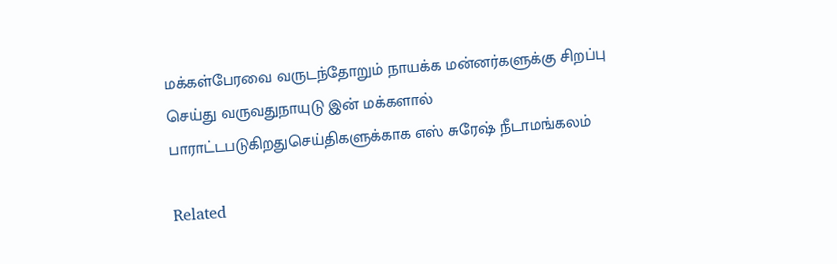மக்கள்பேரவை வருடந்தோறும் நாயக்க மன்னர்களுக்கு சிறப்பு செய்து வருவதுநாயுடு இன் மக்களால் பாராட்டபடுகிறதுசெய்திகளுக்காக எஸ் சுரேஷ் நீடாமங்கலம்

Related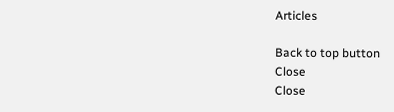Articles

Back to top button
Close
Close